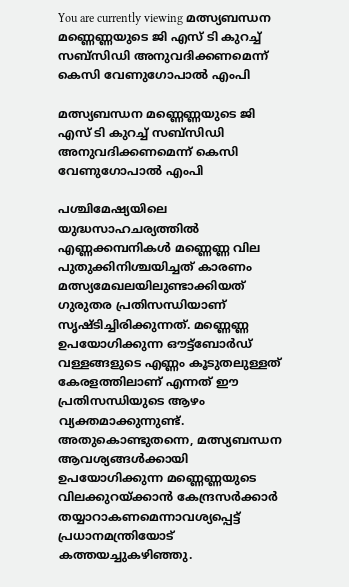You are currently viewing മത്സ്യബന്ധന മണ്ണെണ്ണയുടെ ജി എസ് ടി കുറച്ച് സബ്സിഡി അനുവദിക്കണമെന്ന് കെസി വേണുഗോപാൽ എംപി

മത്സ്യബന്ധന മണ്ണെണ്ണയുടെ ജി എസ് ടി കുറച്ച് സബ്സിഡി അനുവദിക്കണമെന്ന് കെസി വേണുഗോപാൽ എംപി

പശ്ചിമേഷ്യയിലെ യുദ്ധസാഹചര്യത്തില്‍ എണ്ണക്കമ്പനികള്‍ മണ്ണെണ്ണ വില പുതുക്കിനിശ്ചയിച്ചത് കാരണം മത്സ്യമേഖലയിലുണ്ടാക്കിയത് ഗുരുതര പ്രതിസന്ധിയാണ് സൃഷ്ടിച്ചിരിക്കുന്നത്. മണ്ണെണ്ണ ഉപയോഗിക്കുന്ന ഔട്ട്ബോര്‍ഡ് വള്ളങ്ങളുടെ എണ്ണം കൂടുതലുള്ളത് കേരളത്തിലാണ് എന്നത് ഈ പ്രതിസന്ധിയുടെ ആഴം വ്യക്തമാക്കുന്നുണ്ട്. അതുകൊണ്ടുതന്നെ, മത്സ്യബന്ധന ആവശ്യങ്ങള്‍ക്കായി ഉപയോഗിക്കുന്ന മണ്ണെണ്ണയുടെ വിലക്കുറയ്ക്കാന്‍ കേന്ദ്രസര്‍ക്കാര്‍ തയ്യാറാകണമെന്നാവശ്യപ്പെട്ട് പ്രധാനമന്ത്രിയോട് കത്തയച്ചുകഴിഞ്ഞു.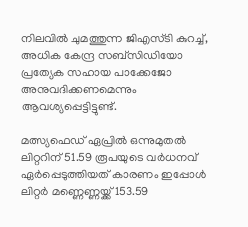നിലവിൽ ചുമത്തുന്ന ജിഎസ്ടി കുറച്ച്, അധിക കേന്ദ്ര സബ്‌സിഡിയോ പ്രത്യേക സഹായ പാക്കേജോ അനുവദിക്കണമെന്നും ആവശ്യപ്പെട്ടിട്ടുണ്ട്.

മത്സ്യഫെഡ് ഏപ്രില്‍ ഒന്നുമുതല്‍ ലിറ്ററിന് 51.59 രൂപയുടെ വര്‍ധനവ് ഏര്‍പ്പെടുത്തിയത് കാരണം ഇപ്പോള്‍ ലിറ്റര്‍ മണ്ണെണ്ണയ്ക്ക് 153.59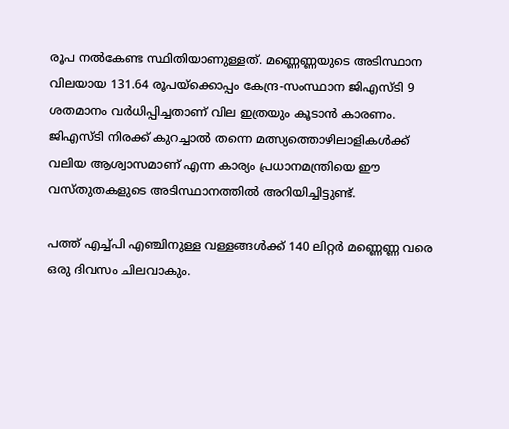രൂപ നല്‍കേണ്ട സ്ഥിതിയാണുള്ളത്. മണ്ണെണ്ണയുടെ അടിസ്ഥാന വിലയായ 131.64 രൂപയ്‌ക്കൊപ്പം കേന്ദ്ര-സംസ്ഥാന ജിഎസ്ടി 9 ശതമാനം വര്‍ധിപ്പിച്ചതാണ് വില ഇത്രയും കൂടാന്‍ കാരണം. ജിഎസ്ടി നിരക്ക് കുറച്ചാല്‍ തന്നെ മത്സ്യത്തൊഴിലാളികള്‍ക്ക് വലിയ ആശ്വാസമാണ് എന്ന കാര്യം പ്രധാനമന്ത്രിയെ ഈ വസ്തുതകളുടെ അടിസ്ഥാനത്തിൽ അറിയിച്ചിട്ടുണ്ട്.

പത്ത് എച്ച്പി എഞ്ചിനുള്ള വള്ളങ്ങള്‍ക്ക് 140 ലിറ്റര്‍ മണ്ണെണ്ണ വരെ ഒരു ദിവസം ചിലവാകും.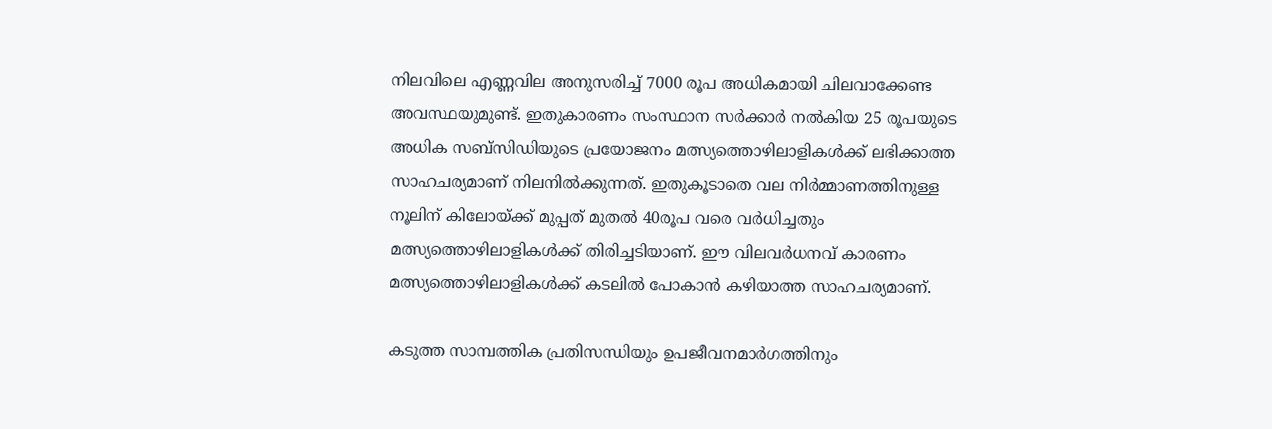നിലവിലെ എണ്ണവില അനുസരിച്ച് 7000 രൂപ അധികമായി ചിലവാക്കേണ്ട അവസ്ഥയുമുണ്ട്. ഇതുകാരണം സംസ്ഥാന സര്‍ക്കാര്‍ നല്‍കിയ 25 രൂപയുടെ അധിക സബ്‌സിഡിയുടെ പ്രയോജനം മത്സ്യത്തൊഴിലാളികള്‍ക്ക് ലഭിക്കാത്ത സാഹചര്യമാണ് നിലനിൽക്കുന്നത്. ഇതുകൂടാതെ വല നിര്‍മ്മാണത്തിനുള്ള നൂലിന് കിലോയ്ക്ക് മുപ്പത് മുതല്‍ 40രൂപ വരെ വര്‍ധിച്ചതും മത്സ്യത്തൊഴിലാളികള്‍ക്ക് തിരിച്ചടിയാണ്. ഈ വിലവര്‍ധനവ് കാരണം മത്സ്യത്തൊഴിലാളികള്‍ക്ക് കടലില്‍ പോകാന്‍ കഴിയാത്ത സാഹചര്യമാണ്.

കടുത്ത സാമ്പത്തിക പ്രതിസന്ധിയും ഉപജീവനമാര്‍ഗത്തിനും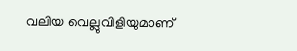വലിയ വെല്ലുവിളിയുമാണ്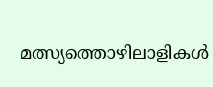മത്സ്യത്തൊഴിലാളികൾ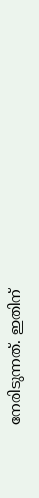നേരിടുന്നത്. ഇതിന്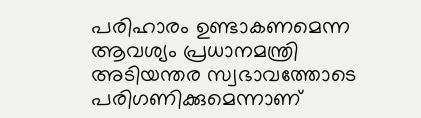പരിഹാരം ഉണ്ടാകണമെന്ന ആവശ്യം പ്രധാനമന്ത്രി അടിയന്തര സ്വഭാവത്തോടെ പരിഗണിക്കുമെന്നാണ്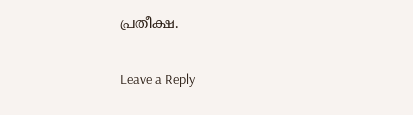പ്രതീക്ഷ.

Leave a Reply